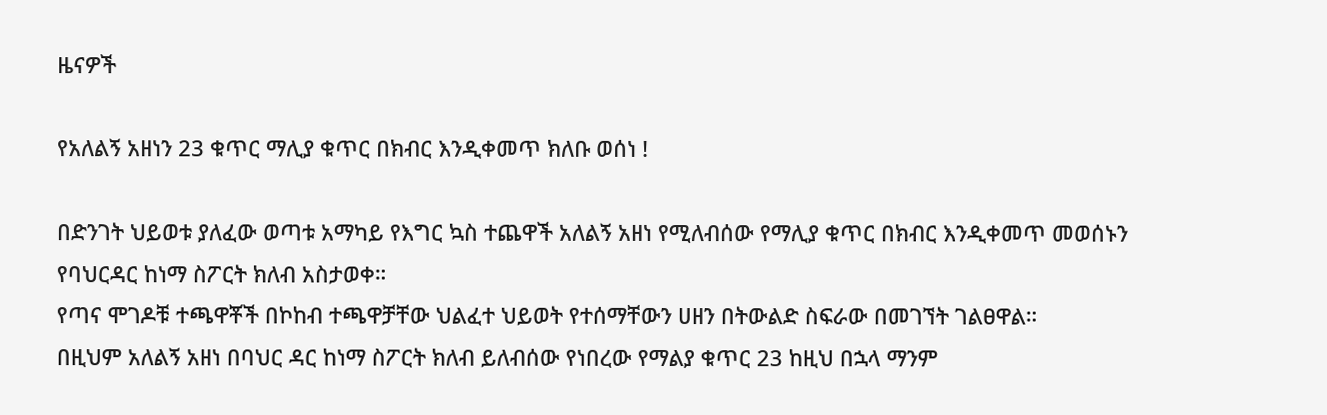ዜናዎች

የአለልኝ አዘነን 23 ቁጥር ማሊያ ቁጥር በክብር እንዲቀመጥ ክለቡ ወሰነ !

በድንገት ህይወቱ ያለፈው ወጣቱ አማካይ የእግር ኳስ ተጨዋች አለልኝ አዘነ የሚለብሰው የማሊያ ቁጥር በክብር እንዲቀመጥ መወሰኑን የባህርዳር ከነማ ስፖርት ክለብ አስታወቀ።
የጣና ሞገዶቹ ተጫዋቾች በኮከብ ተጫዋቻቸው ህልፈተ ህይወት የተሰማቸውን ሀዘን በትውልድ ስፍራው በመገኘት ገልፀዋል።
በዚህም አለልኝ አዘነ በባህር ዳር ከነማ ስፖርት ክለብ ይለብሰው የነበረው የማልያ ቁጥር 23 ከዚህ በኋላ ማንም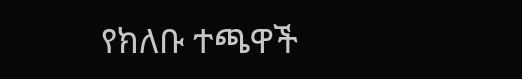የክለቡ ተጫዋች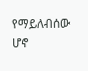የማይለብሰው ሆኖ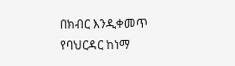በክብር እንዲቀመጥ የባህርዳር ከነማ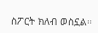ስፖርት ክለብ ወስኗል።